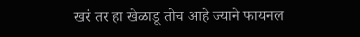खरं तर हा खेळाडू तोच आहे ज्याने फायनल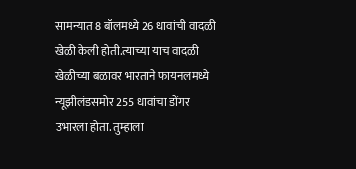सामन्यात 8 बॉलमध्ये 26 धावांची वादळी खेळी केली होती.त्याच्या याच वादळी खेळीच्या बळावर भारताने फायनलमध्ये न्यूझीलंडसमोर 255 धावांचा डोंगर उभारला होता. तुम्हाला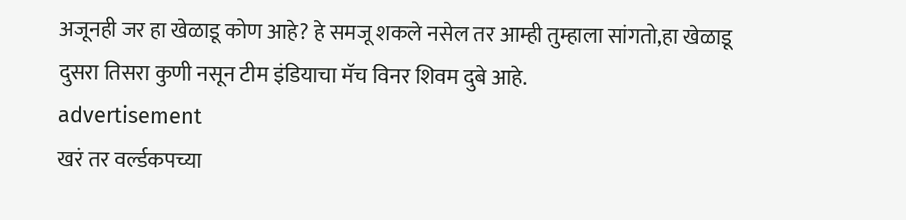अजूनही जर हा खेळाडू कोण आहे? हे समजू शकले नसेल तर आम्ही तुम्हाला सांगतो,हा खेळाडू दुसरा तिसरा कुणी नसून टीम इंडियाचा मॅच विनर शिवम दुबे आहे.
advertisement
खरं तर वर्ल्डकपच्या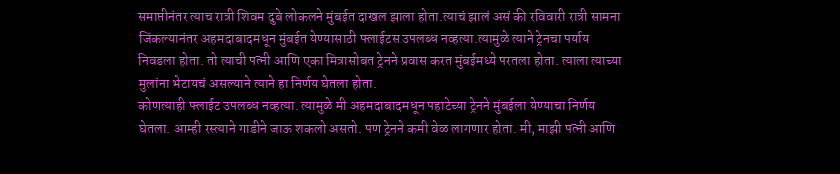समाप्तीनंतर त्याच रात्री शिवम दुबे लोकलने मुंबईत दाखल झाला होता.त्याचं झालं असं की रविवारी रात्री सामना जिंकल्यानंतर अहमदाबादमधून मुंबईत येण्यासाठी फ्लाईटस उपलब्ध नव्हत्या.त्यामुळे त्याने ट्रेनचा पर्याय निवडला होता. तो त्याची पत्नी आणि एका मित्रासोबत ट्रेनने प्रवास करत मुंबईमध्ये परतला होता. त्याला त्याच्या मुलांना भेटायचं असल्याने त्याने हा निर्णय घेतला होता.
कोणत्याही फ्लाईट उपलब्ध नव्हत्या. त्यामुळे मी अहमदाबादमधून पहाटेच्या ट्रेनने मुंबईला येण्याचा निर्णय घेतला. आम्ही रस्त्याने गाडीने जाऊ शकलो असतो. पण ट्रेनने कमी वेळ लागणार होता. मी, माझी पत्नी आणि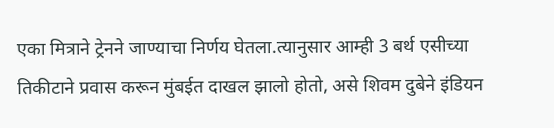एका मित्राने ट्रेनने जाण्याचा निर्णय घेतला.त्यानुसार आम्ही 3 बर्थ एसीच्या तिकीटाने प्रवास करून मुंबईत दाखल झालो होतो, असे शिवम दुबेने इंडियन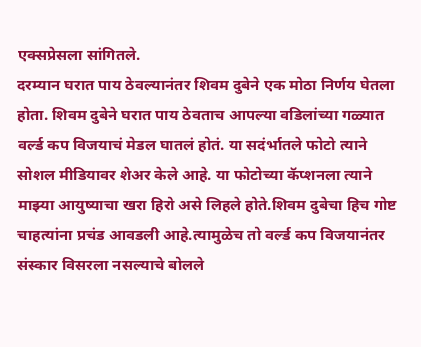एक्सप्रेसला सांगितले.
दरम्यान घरात पाय ठेवल्यानंतर शिवम दुबेने एक मोठा निर्णय घेतला होता. शिवम दुबेने घरात पाय ठेवताच आपल्या वडिलांच्या गळ्यात वर्ल्ड कप विजयाचं मेडल घातलं होतं. या सदंर्भातले फोटो त्याने सोशल मीडियावर शेअर केले आहे. या फोटोच्या कॅप्शनला त्याने माझ्या आयुष्याचा खरा हिरो असे लिहले होते.शिवम दुबेचा हिच गोष्ट चाहत्यांना प्रचंड आवडली आहे.त्यामुळेच तो वर्ल्ड कप विजयानंतर संस्कार विसरला नसल्याचे बोलले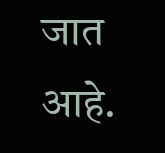जात आहे.